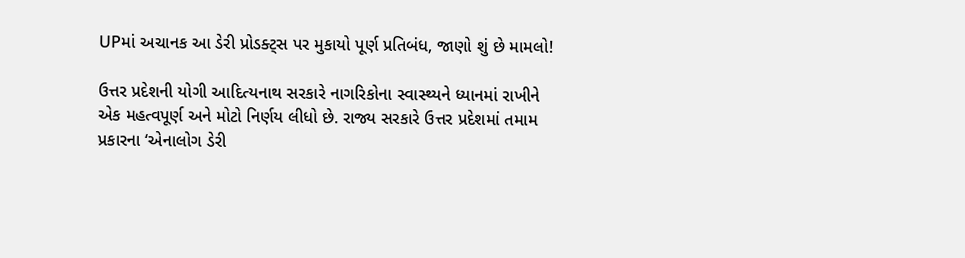UPમાં અચાનક આ ડેરી પ્રોડક્ટ્સ પર મુકાયો પૂર્ણ પ્રતિબંધ, જાણો શું છે મામલો!

ઉત્તર પ્રદેશની યોગી આદિત્યનાથ સરકારે નાગરિકોના સ્વાસ્થ્યને ધ્યાનમાં રાખીને એક મહત્વપૂર્ણ અને મોટો નિર્ણય લીધો છે. રાજ્ય સરકારે ઉત્તર પ્રદેશમાં તમામ પ્રકારના ‘એનાલોગ ડેરી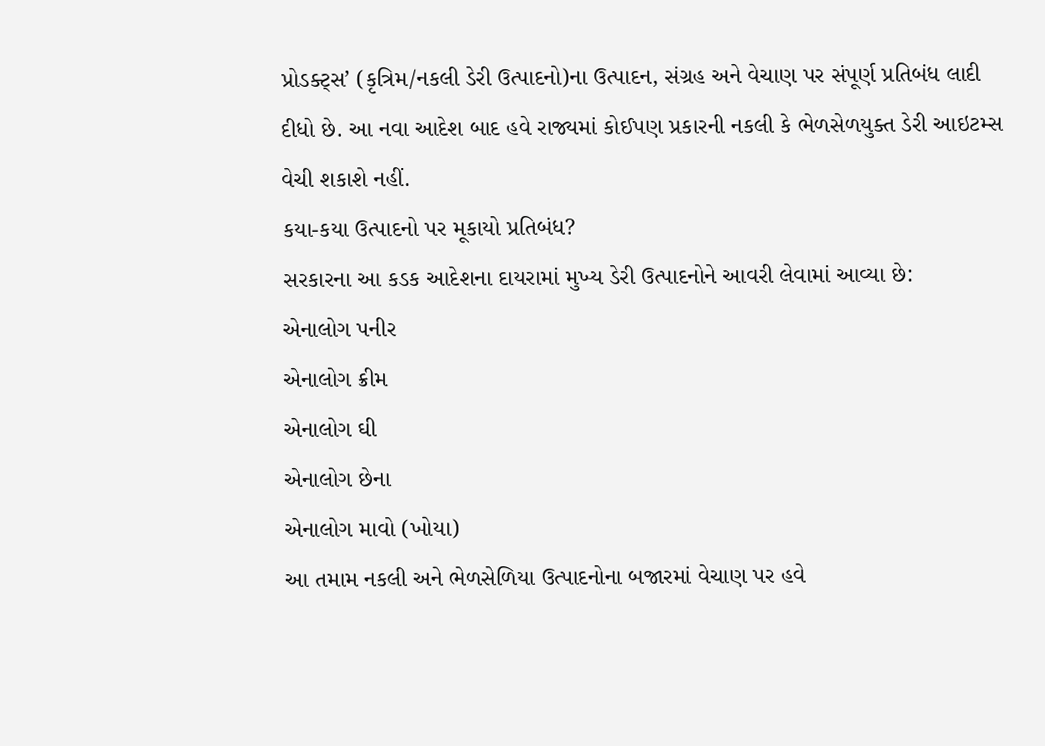પ્રોડક્ટ્સ’ (કૃત્રિમ/નકલી ડેરી ઉત્પાદનો)ના ઉત્પાદન, સંગ્રહ અને વેચાણ પર સંપૂર્ણ પ્રતિબંધ લાદી દીધો છે. આ નવા આદેશ બાદ હવે રાજ્યમાં કોઈપણ પ્રકારની નકલી કે ભેળસેળયુક્ત ડેરી આઇટમ્સ વેચી શકાશે નહીં.
કયા-કયા ઉત્પાદનો પર મૂકાયો પ્રતિબંધ?
સરકારના આ કડક આદેશના દાયરામાં મુખ્ય ડેરી ઉત્પાદનોને આવરી લેવામાં આવ્યા છે:
એનાલોગ પનીર
એનાલોગ ક્રીમ
એનાલોગ ઘી
એનાલોગ છેના
એનાલોગ માવો (ખોયા)
આ તમામ નકલી અને ભેળસેળિયા ઉત્પાદનોના બજારમાં વેચાણ પર હવે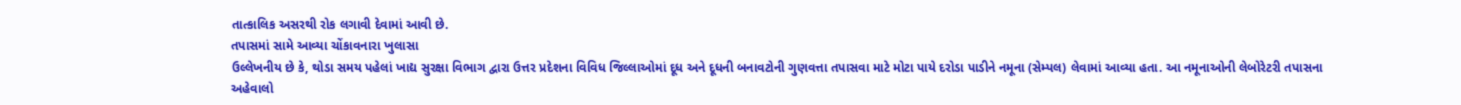તાત્કાલિક અસરથી રોક લગાવી દેવામાં આવી છે.
તપાસમાં સામે આવ્યા ચોંકાવનારા ખુલાસા
ઉલ્લેખનીય છે કે, થોડા સમય પહેલાં ખાદ્ય સુરક્ષા વિભાગ દ્વારા ઉત્તર પ્રદેશના વિવિધ જિલ્લાઓમાં દૂધ અને દૂધની બનાવટોની ગુણવત્તા તપાસવા માટે મોટા પાયે દરોડા પાડીને નમૂના (સેમ્પલ) લેવામાં આવ્યા હતા. આ નમૂનાઓની લેબોરેટરી તપાસના અહેવાલો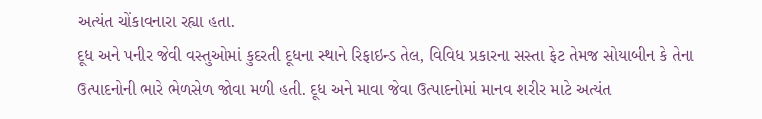અત્યંત ચોંકાવનારા રહ્યા હતા.
દૂધ અને પનીર જેવી વસ્તુઓમાં કુદરતી દૂધના સ્થાને રિફાઇન્ડ તેલ, વિવિધ પ્રકારના સસ્તા ફેટ તેમજ સોયાબીન કે તેના ઉત્પાદનોની ભારે ભેળસેળ જોવા મળી હતી. દૂધ અને માવા જેવા ઉત્પાદનોમાં માનવ શરીર માટે અત્યંત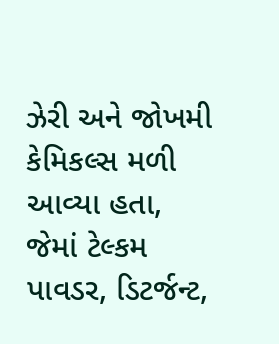ઝેરી અને જોખમી કેમિકલ્સ મળી આવ્યા હતા, જેમાં ટેલ્કમ પાવડર, ડિટર્જન્ટ,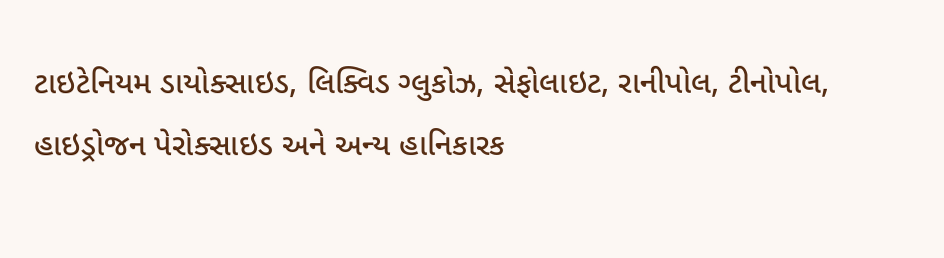ટાઇટેનિયમ ડાયોક્સાઇડ, લિક્વિડ ગ્લુકોઝ, સેફોલાઇટ, રાનીપોલ, ટીનોપોલ, હાઇડ્રોજન પેરોક્સાઇડ અને અન્ય હાનિકારક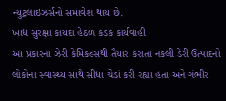ન્યુટ્રલાઇઝર્સનો સમાવેશ થાય છે.
ખાદ્ય સુરક્ષા કાયદા હેઠળ કડક કાર્યવાહી
આ પ્રકારના ઝેરી કેમિકલ્સથી તૈયાર કરાતા નકલી ડેરી ઉત્પાદનો લોકોના સ્વાસ્થ્ય સાથે સીધા ચેડાં કરી રહ્યા હતા અને ગંભીર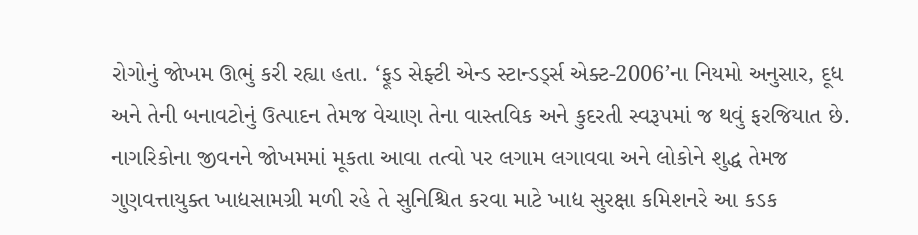રોગોનું જોખમ ઊભું કરી રહ્યા હતા. ‘ફૂડ સેફ્ટી એન્ડ સ્ટાન્ડર્ડ્સ એક્ટ-2006’ના નિયમો અનુસાર, દૂધ અને તેની બનાવટોનું ઉત્પાદન તેમજ વેચાણ તેના વાસ્તવિક અને કુદરતી સ્વરૂપમાં જ થવું ફરજિયાત છે. નાગરિકોના જીવનને જોખમમાં મૂકતા આવા તત્વો પર લગામ લગાવવા અને લોકોને શુદ્ધ તેમજ ગુણવત્તાયુક્ત ખાદ્યસામગ્રી મળી રહે તે સુનિશ્ચિત કરવા માટે ખાદ્ય સુરક્ષા કમિશનરે આ કડક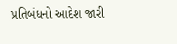પ્રતિબંધનો આદેશ જારી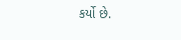કર્યો છે.